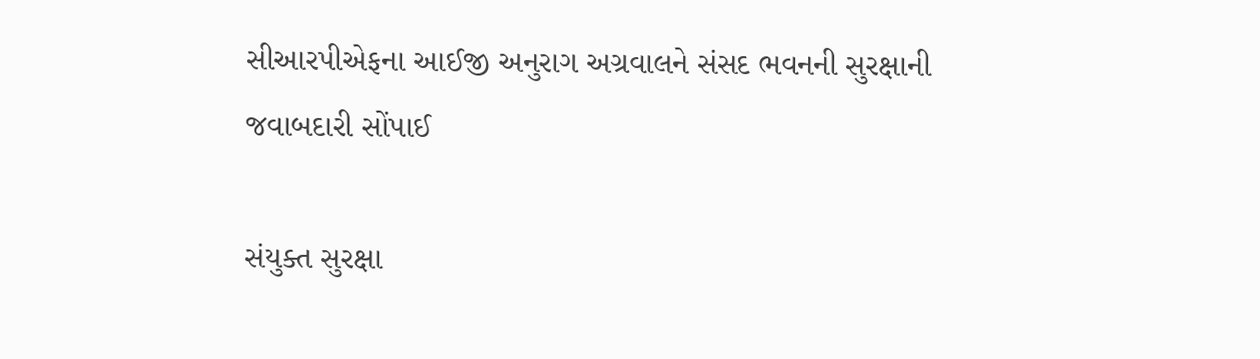સીઆરપીએફના આઈજી અનુરાગ અગ્રવાલને સંસદ ભવનની સુરક્ષાની જવાબદારી સોંપાઈ

સંયુક્ત સુરક્ષા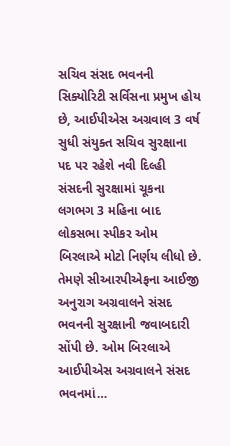સચિવ સંસદ ભવનની સિક્યોરિટી સર્વિસના પ્રમુખ હોય છે, આઈપીએસ અગ્રવાલ 3 વર્ષ સુધી સંયુક્ત સચિવ સુરક્ષાના પદ પર રહેશે નવી દિલ્હી સંસદની સુરક્ષામાં ચૂકના લગભગ 3 મહિના બાદ લોકસભા સ્પીકર ઓમ બિરલાએ મોટો નિર્ણય લીધો છે. તેમણે સીઆરપીએફના આઈજી અનુરાગ અગ્રવાલને સંસદ ભવનની સુરક્ષાની જવાબદારી સોંપી છે. ઓમ બિરલાએ આઈપીએસ અગ્રવાલને સંસદ ભવનમાં…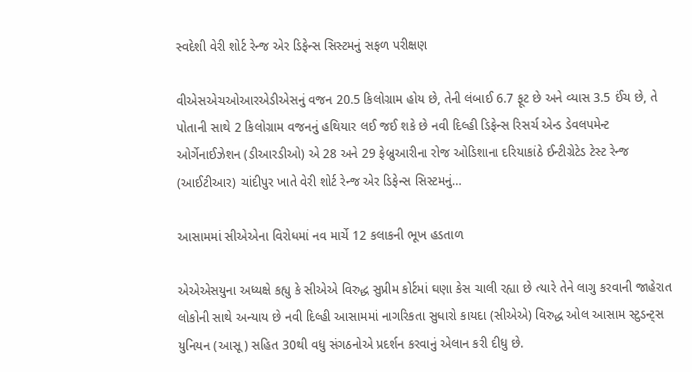સ્વદેશી વેરી શોર્ટ રેન્જ એર ડિફેન્સ સિસ્ટમનું સફળ પરીક્ષણ

વીએસએચઓઆરએડીએસનું વજન 20.5 કિલોગ્રામ હોય છે, તેની લંબાઈ 6.7 ફૂટ છે અને વ્યાસ 3.5 ઈંચ છે, તે પોતાની સાથે 2 કિલોગ્રામ વજનનું હથિયાર લઈ જઈ શકે છે નવી દિલ્હી ડિફેન્સ રિસર્ચ એન્ડ ડેવલપમેન્ટ ઓર્ગેનાઈઝેશન (ડીઆરડીઓ) એ 28 અને 29 ફેબ્રુઆરીના રોજ ઓડિશાના દરિયાકાંઠે ઈન્ટીગ્રેટેડ ટેસ્ટ રેન્જ (આઈટીઆર) ચાંદીપુર ખાતે વેરી શોર્ટ રેન્જ એર ડિફેન્સ સિસ્ટમનું…

આસામમાં સીએએના વિરોધમાં નવ માર્ચે 12 કલાકની ભૂખ હડતાળ

એએએસયુના અધ્યક્ષે કહ્યુ કે સીએએ વિરુદ્ધ સુપ્રીમ કોર્ટમાં ઘણા કેસ ચાલી રહ્યા છે ત્યારે તેને લાગુ કરવાની જાહેરાત લોકોની સાથે અન્યાય છે નવી દિલ્હી આસામમાં નાગરિકતા સુધારો કાયદા (સીએએ) વિરુદ્ધ ઓલ આસામ સ્ટુડન્ટ્સ યુનિયન (આસૂ) સહિત 30થી વધુ સંગઠનોએ પ્રદર્શન કરવાનું એલાન કરી દીધુ છે.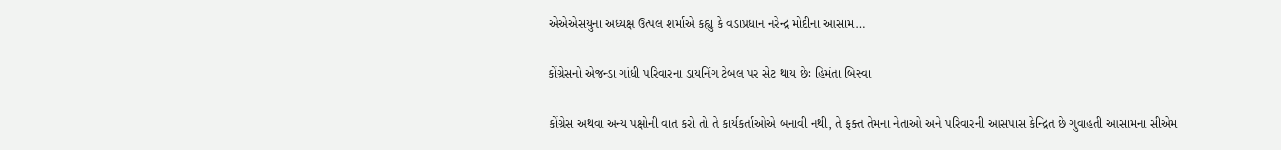એએએસયુના અધ્યક્ષ ઉત્પલ શર્માએ કહ્યુ કે વડાપ્રધાન નરેન્દ્ર મોદીના આસામ…

કોંગ્રેસનો એજન્ડા ગાંધી પરિવારના ડાયનિંગ ટેબલ પર સેટ થાય છેઃ હિમંતા બિસ્વા

કોંગ્રેસ અથવા અન્ય પક્ષોની વાત કરો તો તે કાર્યકર્તાઓએ બનાવી નથી, તે ફક્ત તેમના નેતાઓ અને પરિવારની આસપાસ કેન્દ્રિત છે ગુવાહતી આસામના સીએમ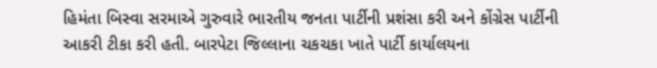હિમંતા બિસ્વા સરમાએ ગુરુવારે ભારતીય જનતા પાર્ટીની પ્રશંસા કરી અને કોંગ્રેસ પાર્ટીની આકરી ટીકા કરી હતી. બારપેટા જિલ્લાના ચકચકા ખાતે પાર્ટી કાર્યાલયના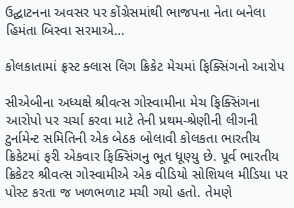ઉદ્ઘાટનના અવસર પર કોંગ્રેસમાંથી ભાજપના નેતા બનેલા હિમંતા બિસ્વા સરમાએ…

કોલકાતામાં ફ્રસ્ટ ક્લાસ લિગ ક્રિકેટ મેચમાં ફિક્સિંગનો આરોપ

સીએબીના અધ્યક્ષે શ્રીવત્સ ગોસ્વામીના મેચ ફિક્સિંગના આરોપો પર ચર્ચા કરવા માટે તેની પ્રથમ-શ્રેણીની લીગની ટુર્નામેન્ટ સમિતિની એક બેઠક બોલાવી કોલકતા ભારતીય ક્રિકેટમાં ફરી એકવાર ફિક્સિંગનુ ભૂત ધૂણ્યુ છે. પૂર્વ ભારતીય ક્રિકેટર શ્રીવત્સ ગોસ્વામીએ એક વીડિયો સોશિયલ મીડિયા પર પોસ્ટ કરતા જ ખળભળાટ મચી ગયો હતો. તેમણે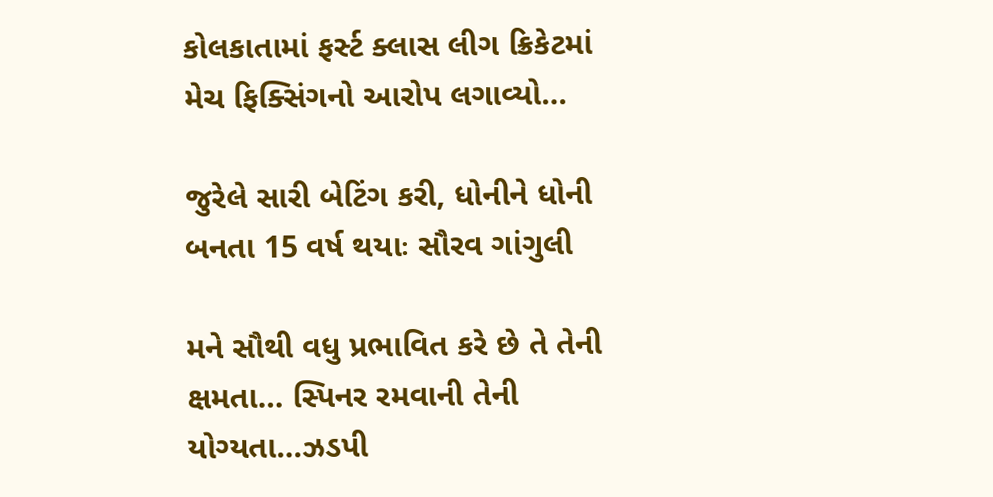કોલકાતામાં ફર્સ્ટ ક્લાસ લીગ ક્રિકેટમાં મેચ ફિક્સિંગનો આરોપ લગાવ્યો…

જુરેલે સારી બેટિંગ કરી, ધોનીને ધોની બનતા 15 વર્ષ થયાઃ સૌરવ ગાંગુલી

મને સૌથી વધુ પ્રભાવિત કરે છે તે તેની ક્ષમતા… સ્પિનર રમવાની તેની યોગ્યતા…ઝડપી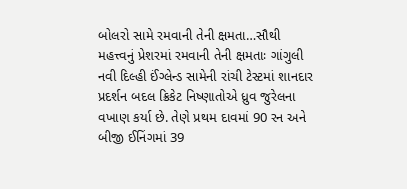બોલરો સામે રમવાની તેની ક્ષમતા…સૌથી મહત્ત્વનું પ્રેશરમાં રમવાની તેની ક્ષમતાઃ ગાંગુલી નવી દિલ્હી ઈંગ્લેન્ડ સામેની રાંચી ટેસ્ટમાં શાનદાર પ્રદર્શન બદલ ક્રિકેટ નિષ્ણાતોએ ધ્રુવ જુરેલના વખાણ કર્યા છે. તેણે પ્રથમ દાવમાં 90 રન અને બીજી ઈનિંગમાં 39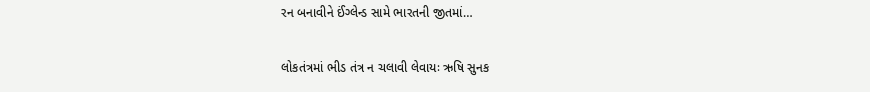રન બનાવીને ઈંગ્લેન્ડ સામે ભારતની જીતમાં…

લોકતંત્રમાં ભીડ તંત્ર ન ચલાવી લેવાયઃ ઋષિ સુનક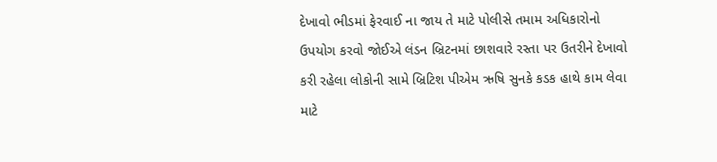દેખાવો ભીડમાં ફેરવાઈ ના જાય તે માટે પોલીસે તમામ અધિકારોનો ઉપયોગ કરવો જોઈએ લંડન બ્રિટનમાં છાશવારે રસ્તા પર ઉતરીને દેખાવો કરી રહેલા લોકોની સામે બ્રિટિશ પીએમ ઋષિ સુનકે કડક હાથે કામ લેવા માટે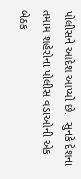પોલીસને આદેશ આપ્યો છે.  સુનકે દેશના તમામ શહેરોના પોલીસ વડાઓની એક બેઠક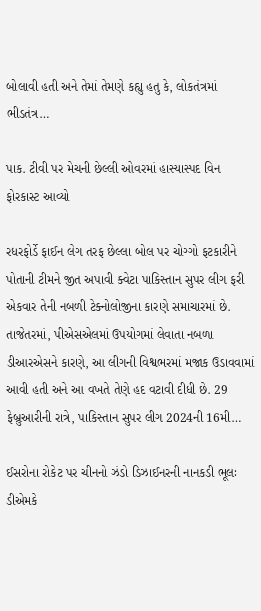બોલાવી હતી અને તેમાં તેમણે કહ્યુ હતુ કે, લોકતંત્રમાં ભીડતંત્ર…

પાક. ટીવી પર મેચની છેલ્લી ઓવરમાં હાસ્યાસ્પદ વિન ફોરકાસ્ટ આવ્યો

રધરફોર્ડે ફાઈન લેગ તરફ છેલ્લા બોલ પર ચોગ્ગો ફટકારીને પોતાની ટીમને જીત અપાવી ક્વેટા પાકિસ્તાન સુપર લીગ ફરી એકવાર તેની નબળી ટેક્નોલોજીના કારણે સમાચારમાં છે. તાજેતરમાં, પીએસએલમાં ઉપયોગમાં લેવાતા નબળા ડીઆરએસને કારણે, આ લીગની વિશ્વભરમાં મજાક ઉડાવવામાં આવી હતી અને આ વખતે તેણે હદ વટાવી દીધી છે. 29 ફેબ્રુઆરીની રાત્રે, પાકિસ્તાન સુપર લીગ 2024ની 16મી…

ઈસરોના રોકેટ પર ચીનનો ઝંડો ડિઝાઈનરની નાનકડી ભૂલઃ ડીએમકે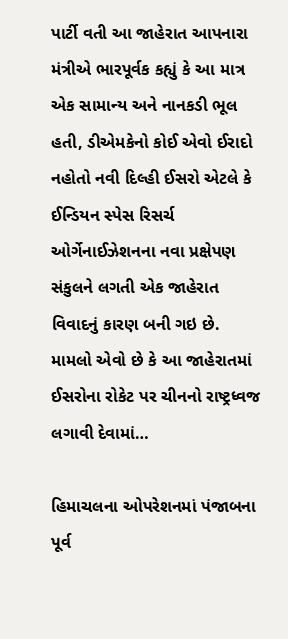પાર્ટી વતી આ જાહેરાત આપનારા મંત્રીએ ભારપૂર્વક કહ્યું કે આ માત્ર એક સામાન્ય અને નાનકડી ભૂલ હતી, ડીએમકેનો કોઈ એવો ઈરાદો નહોતો નવી દિલ્હી ઈસરો એટલે કે ઈન્ડિયન સ્પેસ રિસર્ચ ઓર્ગેનાઈઝેશનના નવા પ્રક્ષેપણ સંકુલને લગતી એક જાહેરાત વિવાદનું કારણ બની ગઇ છે. મામલો એવો છે કે આ જાહેરાતમાં ઈસરોના રોકેટ પર ચીનનો રાષ્ટ્રધ્વજ લગાવી દેવામાં…

હિમાચલના ઓપરેશનમાં પંજાબના પૂર્વ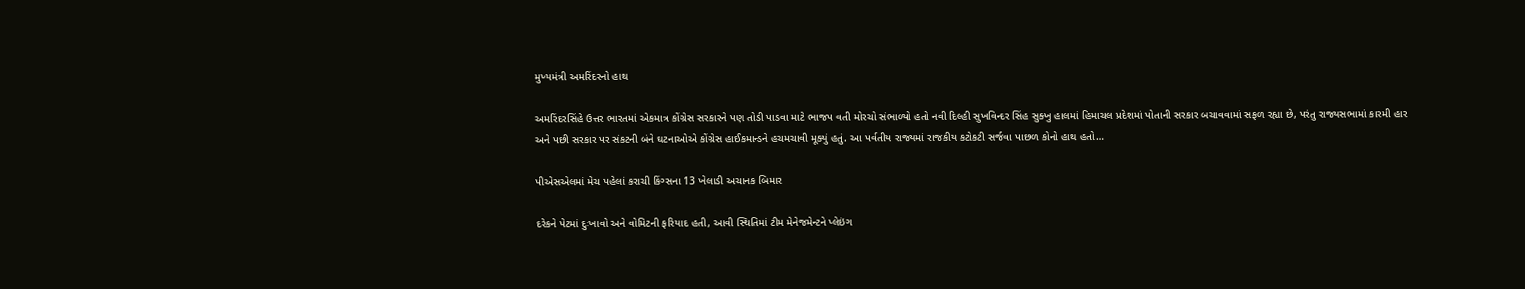મુખ્યમંત્રી અમરિંદરનો હાથ

અમરિંદરસિંહે ઉત્તર ભારતમાં એકમાત્ર કોંગ્રેસ સરકારને પણ તોડી પાડવા માટે ભાજપ વતી મોરચો સંભાળ્યો હતો નવી દિલ્હી સુખવિન્દર સિંહ સુક્ખુ હાલમાં હિમાચલ પ્રદેશમાં પોતાની સરકાર બચાવવામાં સફળ રહ્યા છે, પરંતુ રાજ્યસભામાં કારમી હાર અને પછી સરકાર પર સંકટની બંને ઘટનાઓએ કોંગ્રેસ હાઈકમાન્ડને હચમચાવી મૂક્યું હતું. આ પર્વતીય રાજ્યમાં રાજકીય કટોકટી સર્જવા પાછળ કોનો હાથ હતો…

પીએસએલમાં મેચ પહેલાં કરાચી કિંગ્સના 13 ખેલાડી અચાનક બિમાર

દરેકને પેટમાં દુઃખાવો અને વોમિટની ફરિયાદ હતી, આવી સ્થિતિમાં ટીમ મેનેજમેન્ટને પ્લેઇંગ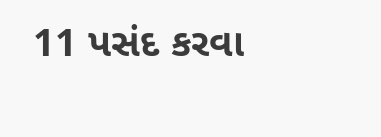11 પસંદ કરવા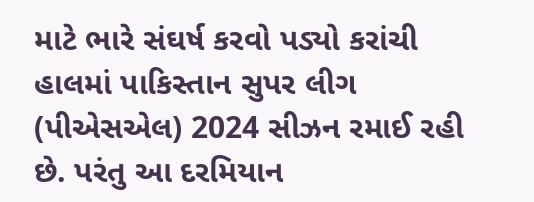માટે ભારે સંઘર્ષ કરવો પડ્યો કરાંચી હાલમાં પાકિસ્તાન સુપર લીગ (પીએસએલ) 2024 સીઝન રમાઈ રહી છે. પરંતુ આ દરમિયાન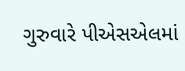ગુરુવારે પીએસએલમાં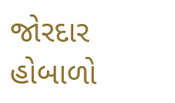જોરદાર હોબાળો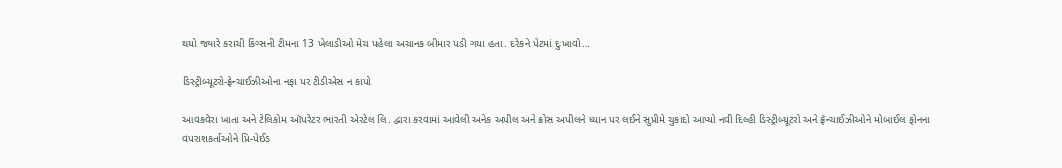થયો જ્યારે કરાચી કિંગ્સની ટીમના 13 ખેલાડીઓ મેચ પહેલા અચાનક બીમાર પડી ગયા હતા. દરેકને પેટમાં દુઃખાવો…

ડિસ્ટ્રીબ્યૂટરો-ફ્રેન્ચાઈઝીઓના નફા પર ટીડીએસ ન કાપો

આવકવેરા ખાતા અને ટેલિકોમ ઑપરેટર ભારતી એરટેલ લિ. દ્વારા કરવામાં આવેલી અનેક અપીલ અને ક્રોસ અપીલને ધ્યાન પર લઈને સુપ્રીમે ચુકાદો આપ્યો નવી દિલ્હી ડિસ્ટ્રીબ્યૂટરો અને ફ્રૅન્ચાઈઝીઓને મોબાઈલ ફોનના વપરાશકર્તાઓને પ્રિ-પેઈડ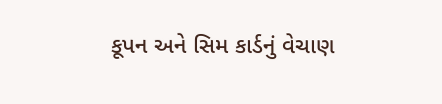કૂપન અને સિમ કાર્ડનું વેચાણ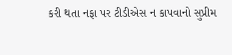કરી થતા નફા પર ટીડીએસ ન કાપવાનો સુપ્રીમ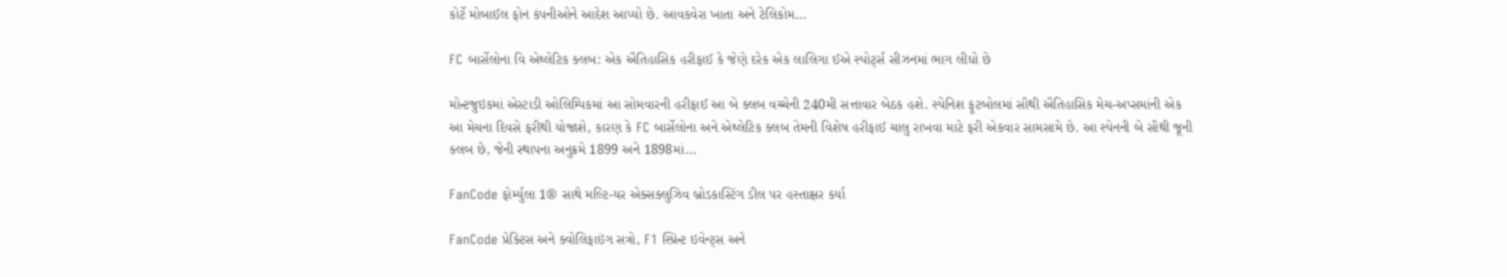કોર્ટે મોબાઈલ ફોન કંપનીઓને આદેશ આપ્યો છે. આવકવેરા ખાતા અને ટેલિકોમ…

FC બાર્સેલોના વિ એથ્લેટિક ક્લબ: એક ઐતિહાસિક હરીફાઈ કે જેણે દરેક એક લાલિગા ઈએ સ્પોર્ટ્સ સીઝનમાં ભાગ લીધો છે

મોન્ટજુઇકમાં એસ્ટાડી ઓલિમ્પિકમાં આ સોમવારની હરીફાઈ આ બે ક્લબ વચ્ચેની 240મી સત્તાવાર બેઠક હશે. સ્પેનિશ ફૂટબોલમાં સૌથી ઐતિહાસિક મેચ-અપ્સમાંની એક આ મેચના દિવસે ફરીથી યોજાશે, કારણ કે FC બાર્સેલોના અને એથ્લેટિક ક્લબ તેમની વિશેષ હરીફાઈ ચાલુ રાખવા માટે ફરી એકવાર સામસામે છે. આ સ્પેનની બે સૌથી જૂની ક્લબ છે, જેની સ્થાપના અનુક્રમે 1899 અને 1898માં…

FanCode ફોર્મ્યુલા 1® સાથે મલ્ટિ-યર એક્સક્લુઝિવ બ્રોડકાસ્ટિંગ ડીલ પર હસ્તાક્ષર કર્યા

FanCode પ્રેક્ટિસ અને ક્વોલિફાઇંગ સત્રો, F1 સ્પ્રિન્ટ ઇવેન્ટ્સ અને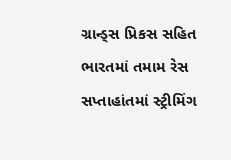ગ્રાન્ડ્સ પ્રિકસ સહિત ભારતમાં તમામ રેસ સપ્તાહાંતમાં સ્ટ્રીમિંગ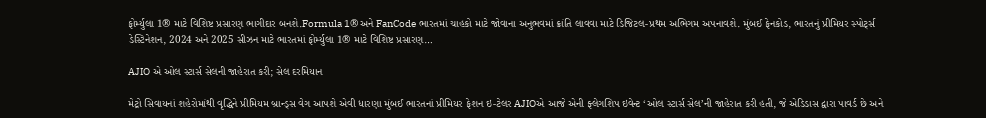ફોર્મ્યુલા 1® માટે વિશિષ્ટ પ્રસારણ ભાગીદાર બનશે.Formula 1® અને FanCode ભારતમાં ચાહકો માટે જોવાના અનુભવમાં ક્રાંતિ લાવવા માટે ડિજિટલ-પ્રથમ અભિગમ અપનાવશે. મુંબઈ ફેનકોડ, ભારતનું પ્રીમિયર સ્પોર્ટ્સ ડેસ્ટિનેશન, 2024 અને 2025 સીઝન માટે ભારતમાં ફોર્મ્યુલા 1® માટે વિશિષ્ટ પ્રસારણ…

AJIO એ ઓલ સ્ટાર્સ સેલની જાહેરાત કરી; સેલ દરમિયાન

મેટ્રો સિવાયનાં શહેરોમાંથી વૃદ્ધિને પ્રીમિયમ બ્રાન્ડ્સ વેગ આપશે એવી ધારણા મુંબઈ ભારતનાં પ્રીમિયર ફેશન ઇ-ટેલર AJIOએ આજે એની ફ્લેગશિપ ઇવેન્ટ ‘ઓલ સ્ટાર્સ સેલ’ની જાહેરાત કરી હતી, જે એડિડાસ દ્વારા પાવર્ડ છે અને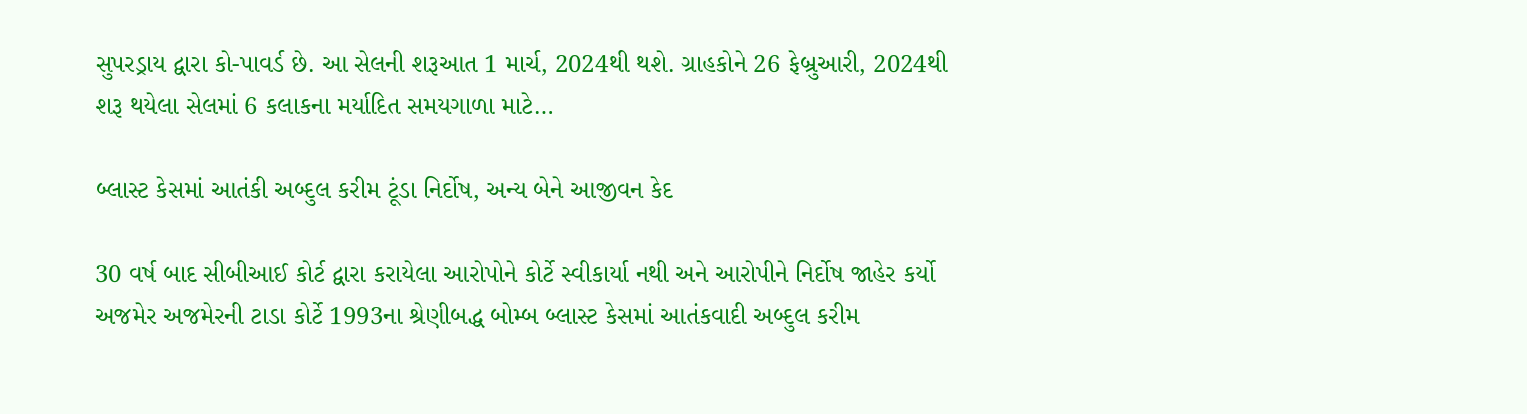સુપરડ્રાય દ્વારા કો-પાવર્ડ છે. આ સેલની શરૂઆત 1 માર્ચ, 2024થી થશે. ગ્રાહકોને 26 ફેબ્રુઆરી, 2024થી શરૂ થયેલા સેલમાં 6 કલાકના મર્યાદિત સમયગાળા માટે…

બ્લાસ્ટ કેસમાં આતંકી અબ્દુલ કરીમ ટૂંડા નિર્દોષ, અન્ય બેને આજીવન કેદ

30 વર્ષ બાદ સીબીઆઈ કોર્ટ દ્વારા કરાયેલા આરોપોને કોર્ટે સ્વીકાર્યા નથી અને આરોપીને નિર્દોષ જાહેર કર્યો અજમેર અજમેરની ટાડા કોર્ટે 1993ના શ્રેણીબદ્ધ બોમ્બ બ્લાસ્ટ કેસમાં આતંકવાદી અબ્દુલ કરીમ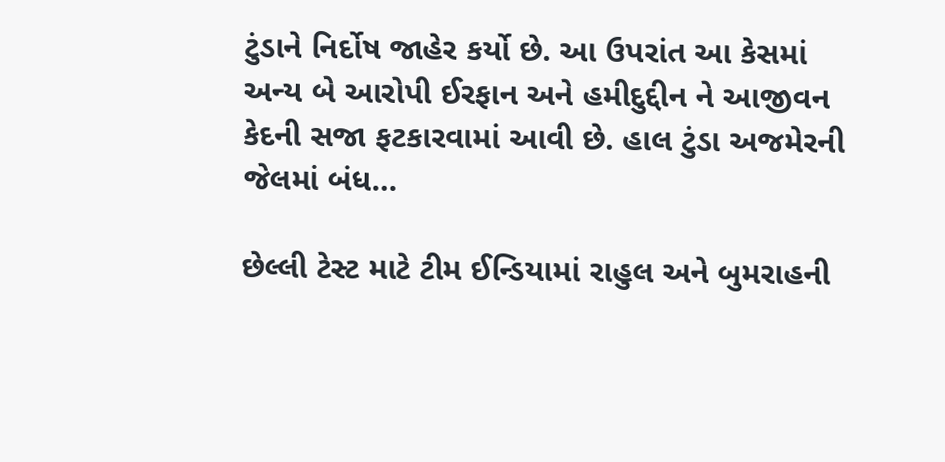ટુંડાને નિર્દોષ જાહેર કર્યો છે. આ ઉપરાંત આ કેસમાં અન્ય બે આરોપી ઈરફાન અને હમીદુદ્દીન ને આજીવન કેદની સજા ફટકારવામાં આવી છે. હાલ ટુંડા અજમેરની જેલમાં બંધ…

છેલ્લી ટેસ્ટ માટે ટીમ ઈન્ડિયામાં રાહુલ અને બુમરાહની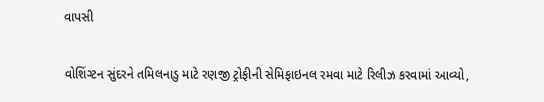વાપસી

વોશિંગ્ટન સુંદરને તમિલનાડુ માટે રણજી ટ્રોફીની સેમિફાઇનલ રમવા માટે રિલીઝ કરવામાં આવ્યો,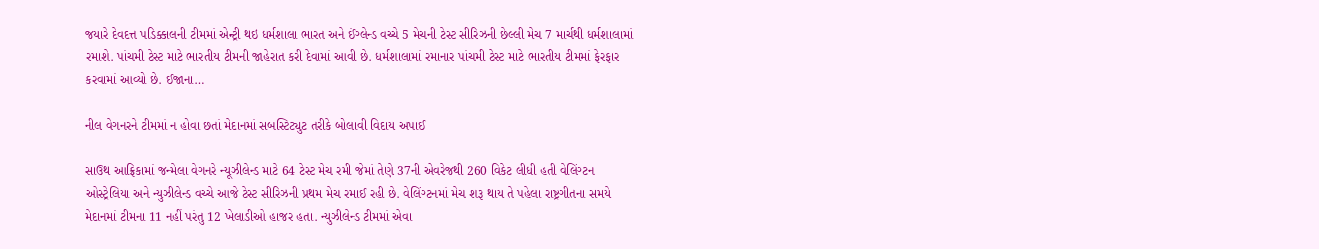જયારે દેવદત્ત પડિક્કાલની ટીમમાં એન્ટ્રી થઇ ધર્મશાલા ભારત અને ઈંગ્લેન્ડ વચ્ચે 5 મેચની ટેસ્ટ સીરિઝની છેલ્લી મેચ 7 માર્ચથી ધર્મશાલામાં રમાશે. પાંચમી ટેસ્ટ માટે ભારતીય ટીમની જાહેરાત કરી દેવામાં આવી છે. ધર્મશાલામાં રમાનાર પાંચમી ટેસ્ટ માટે ભારતીય ટીમમાં ફેરફાર કરવામાં આવ્યો છે. ઈજાના…

નીલ વેગનરને ટીમમાં ન હોવા છતાં મેદાનમાં સબસ્ટિટ્યુટ તરીકે બોલાવી વિદાય અપાઈ

સાઉથ આફ્રિકામાં જન્મેલા વેગનરે ન્યૂઝીલેન્ડ માટે 64 ટેસ્ટ મેચ રમી જેમાં તેણે 37ની એવરેજથી 260 વિકેટ લીધી હતી વેલિંગ્ટન ઓસ્ટ્રેલિયા અને ન્યુઝીલેન્ડ વચ્ચે આજે ટેસ્ટ સીરિઝની પ્રથમ મેચ રમાઈ રહી છે. વેલિંગ્ટનમાં મેચ શરૂ થાય તે પહેલા રાષ્ટ્રગીતના સમયે મેદાનમાં ટીમના 11 નહીં પરંતુ 12 ખેલાડીઓ હાજર હતા. ન્યુઝીલેન્ડ ટીમમાં એવા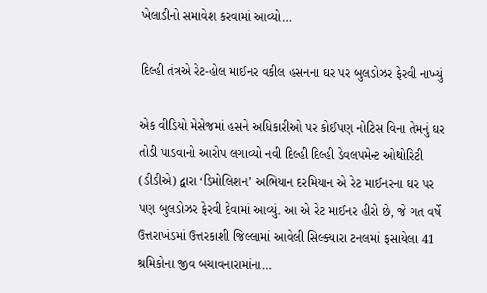ખેલાડીનો સમાવેશ કરવામાં આવ્યો…

દિલ્હી તંત્રએ રેટ-હોલ માઈનર વકીલ હસનના ઘર પર બુલડોઝર ફેરવી નાખ્યું

એક વીડિયો મેસેજમાં હસને અધિકારીઓ પર કોઈપણ નોટિસ વિના તેમનું ઘર તોડી પાડવાનો આરોપ લગાવ્યો નવી દિલ્હી દિલ્હી ડેવલપમેન્ટ ઓથોરિટી (ડીડીએ) દ્વારા ‘ડિમોલિશન’ અભિયાન દરમિયાન એ રેટ માઈનરના ઘર પર પણ બુલડોઝર ફેરવી દેવામાં આવ્યું. આ એ રેટ માઈનર હીરો છે, જે ગત વર્ષે ઉત્તરાખંડમાં ઉત્તરકાશી જિલ્લામાં આવેલી સિલ્ક્યારા ટનલમાં ફસાયેલા 41 શ્રમિકોના જીવ બચાવનારામાંના…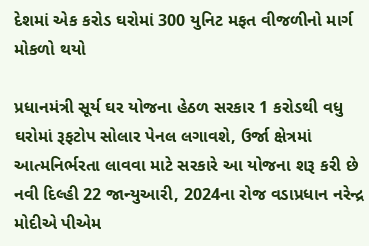દેશમાં એક કરોડ ઘરોમાં 300 યુનિટ મફત વીજળીનો માર્ગ મોકળો થયો

પ્રધાનમંત્રી સૂર્ય ઘર યોજના હેઠળ સરકાર 1 કરોડથી વધુ ઘરોમાં રૂફટોપ સોલાર પેનલ લગાવશે, ઉર્જા ક્ષેત્રમાં આત્મનિર્ભરતા લાવવા માટે સરકારે આ યોજના શરૂ કરી છે નવી દિલ્હી 22 જાન્યુઆરી, 2024ના રોજ વડાપ્રધાન નરેન્દ્ર મોદીએ પીએમ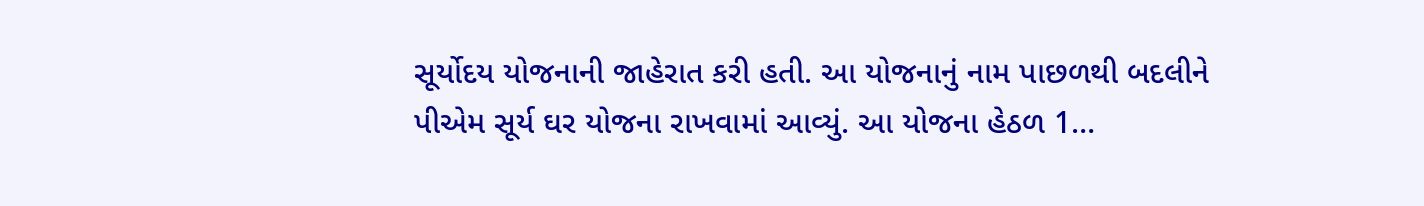સૂર્યોદય યોજનાની જાહેરાત કરી હતી. આ યોજનાનું નામ પાછળથી બદલીને પીએમ સૂર્ય ઘર યોજના રાખવામાં આવ્યું. આ યોજના હેઠળ 1…